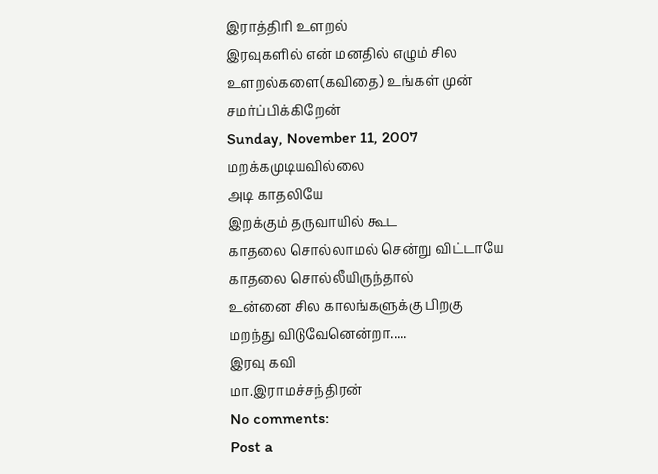இராத்திரி உளறல்
இரவுகளில் என் மனதில் எழும் சில உளறல்களை(கவிதை) உங்கள் முன் சமர்ப்பிக்கிறேன்
Sunday, November 11, 2007
மறக்கமுடியவில்லை
அடி காதலியே
இறக்கும் தருவாயில் கூட
காதலை சொல்லாமல் சென்று விட்டாயே
காதலை சொல்லீயிருந்தால்
உன்னை சில காலங்களுக்கு பிறகு
மறந்து விடுவேனென்றா.....
இரவு கவி
மா.இராமச்சந்திரன்
No comments:
Post a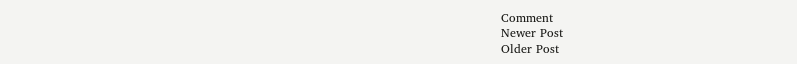Comment
Newer Post
Older Post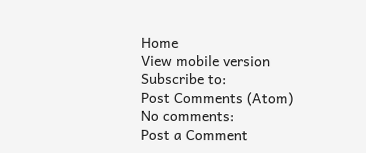Home
View mobile version
Subscribe to:
Post Comments (Atom)
No comments:
Post a Comment